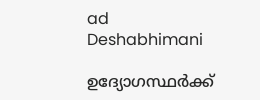ad
Deshabhimani

ഉദ്യോഗസ്ഥർക്ക്‌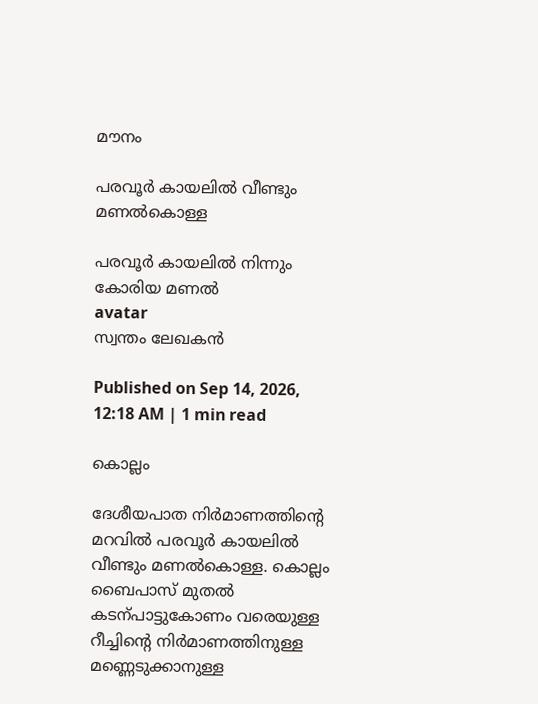മ‍ൗനം

പരവൂർ കായലിൽ വീണ്ടും മണൽകൊള്ള

പരവൂർ കായലിൽ നിന്നും കോരിയ മണൽ
avatar
സ്വന്തം ലേഖകൻ

Published on Sep 14, 2026, 12:18 AM | 1 min read

കൊല്ലം

ദേശീയപാത നിർമാണത്തിന്റെ മറവിൽ പരവൂർ കായലിൽ വീണ്ടും മണൽകൊള്ള. കൊല്ലം ബൈപാസ്‌ മുതൽ കടന്പാട്ടുകോണം വരെയുള്ള റീച്ചിന്റെ നിർമാണത്തിനുള്ള മണ്ണെടുക്കാനുള്ള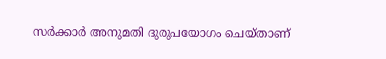സർക്കാർ അനുമതി ദുരുപയോഗം ചെയ്‌താണ്‌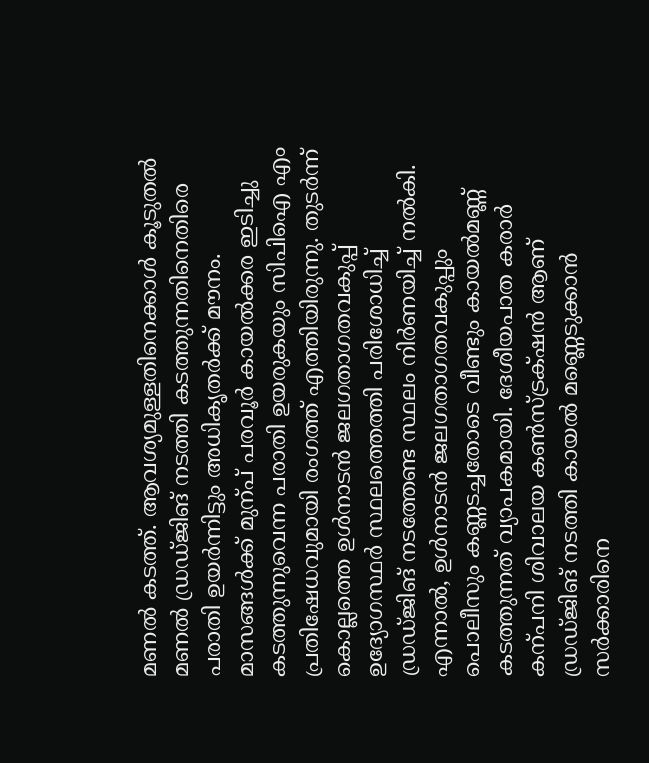മണൽ കടത്ത്. ആവശ്യമുള്ളതിനെക്കാൾ കൂടുതൽ മണൽ ഡ്രഡ്‌ജിങ്‌ നടത്തി കടത്തുന്നതിനെതിരെ പരാതി ഉയർന്നിട്ടും അധികൃതർക്ക്‌ മ‍ൗനം. മാസങ്ങൾക്ക്‌ മുന്പ്‌ പരവൂർ കായൽക്കര ഇടിച്ചു കടത്തുന്നുവെന്ന പരാതി ഉയരുകയും സിപിഐ എം പ്രതിഷേധവുമായി രംഗത്ത് എത്തിയിരുന്നു. തുടർന്ന്‌ കൊല്ലത്തെ ഉൾനാടൻ ജലഗതാഗതവകുപ്പ്‌ ഉദ്യോഗസ്ഥർ സ്ഥലത്തെത്തി പരിശോധിച്ച് ഡ്രഡ്‌ജിങ്‌ നടത്തേണ്ട സ്ഥലം നിർണയിച്ച്‌ നൽകി. എന്നാൽ, ഉൾനാടൻ ജലഗതാഗതവകുപ്പും പൊലീസും കണ്ണടച്ചതോടെ വീണ്ടും കായൽമണ്ണ്‌ കടത്തുന്നത്‌ വ്യാപകമായി. ദേശീയപാത കരാർ കന്പനി ശിവാലയ കൺസ്‌ട്രക്‌ഷൻ ആണ്‌ ഡ്രഡ്‌ജിങ്‌ നടത്തി കായൽ മണ്ണെടുക്കാൻ സർക്കാരിനെ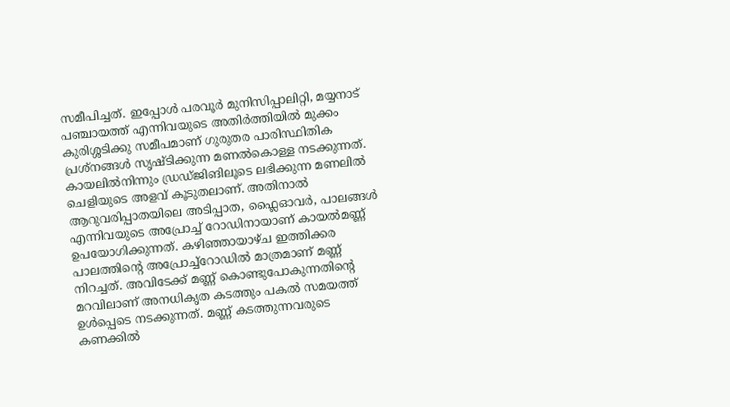സമീപിച്ചത്‌. ഇപ്പോൾ പരവൂർ മുനിസിപ്പാലിറ്റി, മയ്യനാട്‌ പഞ്ചായത്ത്‌ എന്നിവയുടെ അതിർത്തിയിൽ മുക്കം കുരിശ്ശടിക്കു സമീപമാണ് ഗുരുതര പാരിസ്ഥിതിക പ്രശ്നങ്ങൾ സൃഷ്ടിക്കുന്ന മണൽകൊള്ള നടക്കുന്നത്‌. കായലിൽനിന്നും ഡ്രഡ്‌ജിങിലൂടെ ലഭിക്കുന്ന മണലിൽ ചെളിയുടെ അളവ് കൂടുതലാണ്‌. അതിനാൽ ആറുവരിപ്പാതയിലെ അടിപ്പാത, ഫ്ലൈഓവർ, പാലങ്ങൾ എന്നിവയുടെ അപ്രോച്ച് റോഡിനായാണ്‌ കായൽമണ്ണ്‌ ഉപയോഗിക്കുന്നത്. കഴിഞ്ഞായാഴ്ച ഇത്തിക്കര പാലത്തിന്റെ അപ്രോച്ച്റോഡിൽ മാത്രമാണ് മണ്ണ് നിറച്ചത്. അവിടേക്ക് മണ്ണ് കൊണ്ടുപോകുന്നതിന്റെ മറവിലാണ്‌ അനധികൃത കടത്തും പകൽ സമയത്ത് ഉൾപ്പെടെ നടക്കുന്നത്‌. മണ്ണ്‌ കടത്തുന്നവരുടെ കണക്കിൽ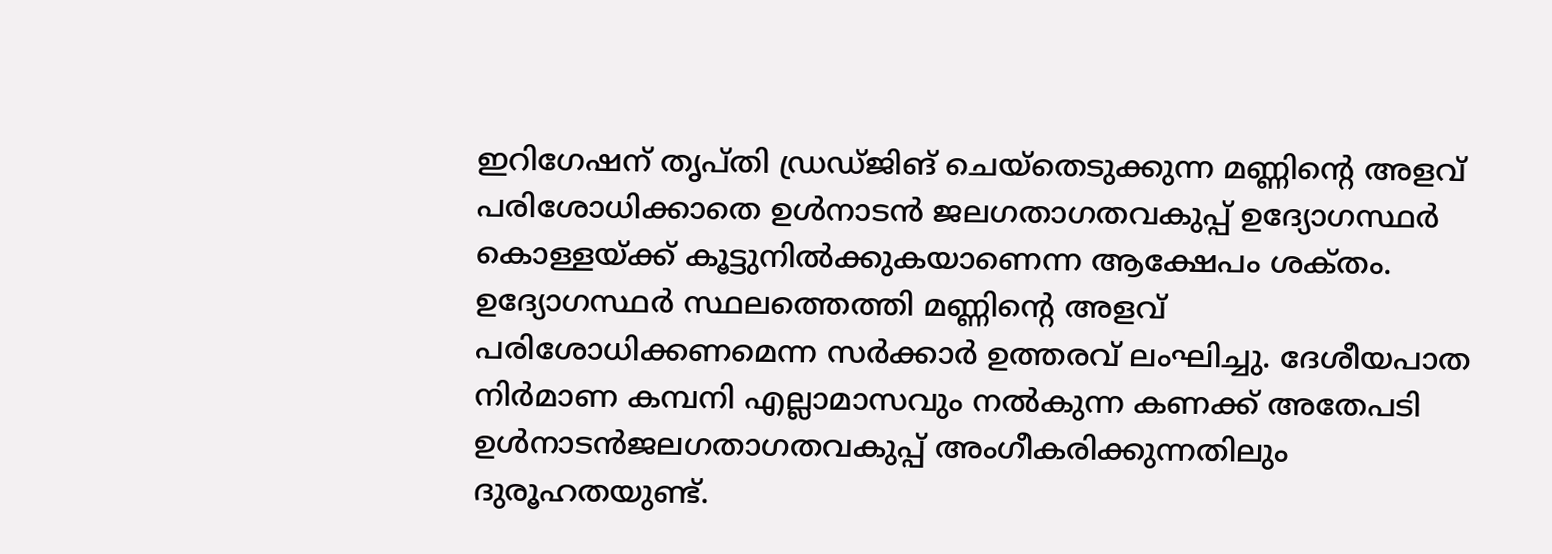ഇറിഗേഷന്‌ തൃപ്‌തി ഡ്രഡ്‌ജിങ് ചെയ്തെടുക്കുന്ന മണ്ണിന്റെ അളവ് പരിശോധിക്കാതെ ഉൾനാടൻ ജലഗതാഗതവകുപ്പ്‌ ഉദ്യോഗസ്ഥർ കൊള്ളയ്ക്ക് കൂട്ടുനിൽക്കുകയാണെന്ന ആക്ഷേപം ശക്‌തം. ഉദ്യോഗസ്ഥർ സ്ഥലത്തെത്തി മണ്ണിന്റെ അളവ് പരിശോധിക്കണമെന്ന സർക്കാർ ഉത്തരവ്‌ ലംഘിച്ചു. ദേശീയപാത നിർമാണ കമ്പനി എല്ലാമാസവും നൽകുന്ന കണക്ക് അതേപടി ഉൾനാടൻജലഗതാഗതവകുപ്പ് അംഗീകരിക്കുന്നതിലും ദുരൂഹതയുണ്ട്‌.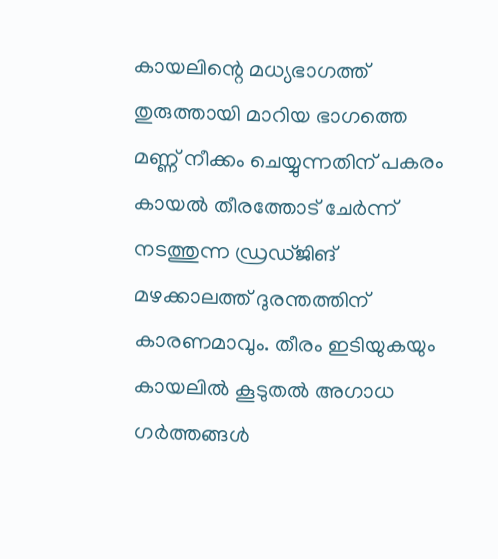കായലിന്റെ മധ്യഭാഗത്ത്‌ തുരുത്തായി മാറിയ ഭാഗത്തെ മണ്ണ്‌ നീക്കം ചെയ്യുന്നതിന്‌ പകരം കായൽ തീരത്തോട്‌ ചേർന്ന്‌ നടത്തുന്ന ഡ്രഡ്‌ജിങ് മഴക്കാലത്ത് ദുരന്തത്തിന്‌ കാരണമാവും. തീരം ഇടിയുകയും കായലിൽ കൂടുതൽ അഗാധ ഗർത്തങ്ങൾ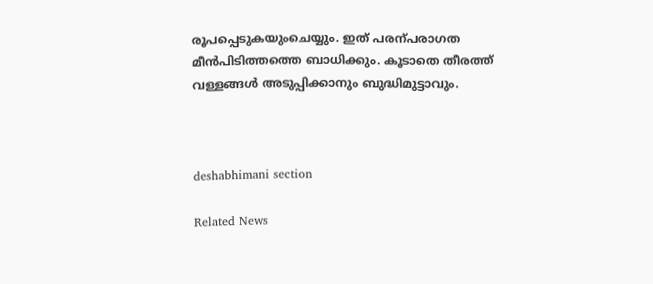രൂപപ്പെടുകയുംചെയ്യും. ഇത്‌ പരന്പരാഗത മീൻപിടിത്തത്തെ ബാധിക്കും. കൂടാതെ തീരത്ത് വള്ളങ്ങൾ അടുപ്പിക്കാനും ബുദ്ധിമുട്ടാവും.



deshabhimani section

Related News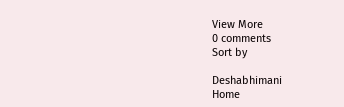View More
0 comments
Sort by

Deshabhimani
Home